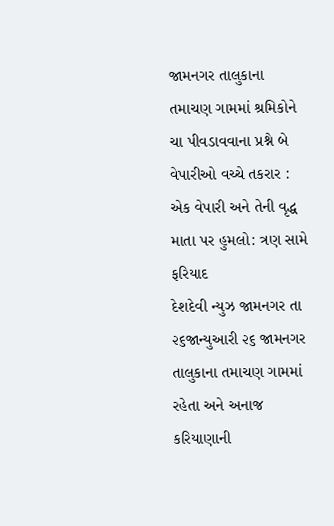જામનગર તાલુકાના તમાચણ ગામમાં શ્રમિકોને ચા પીવડાવવાના પ્રશ્ને બે વેપારીઓ વચ્ચે તકરાર : એક વેપારી અને તેની વૃદ્ધ માતા પર હુમલો: ત્રણ સામે ફરિયાદ
દેશદેવી ન્યુઝ જામનગર તા ૨૬જાન્યુઆરી ૨૬ જામનગર તાલુકાના તમાચણ ગામમાં રહેતા અને અનાજ કરિયાણાની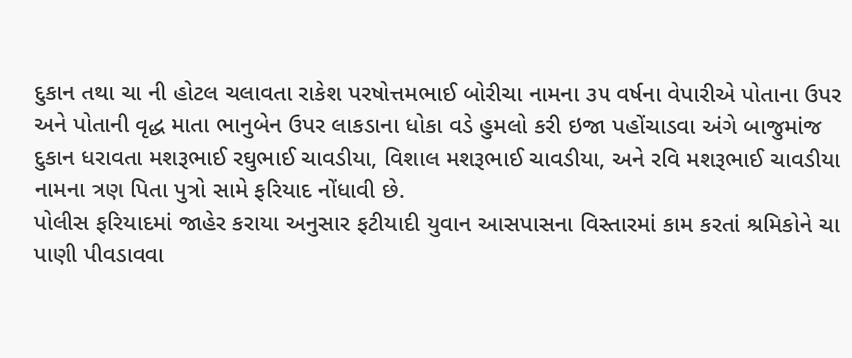દુકાન તથા ચા ની હોટલ ચલાવતા રાકેશ પરષોત્તમભાઈ બોરીચા નામના ૩૫ વર્ષના વેપારીએ પોતાના ઉપર અને પોતાની વૃદ્ધ માતા ભાનુબેન ઉપર લાકડાના ધોકા વડે હુમલો કરી ઇજા પહોંચાડવા અંગે બાજુમાંજ દુકાન ધરાવતા મશરૂભાઈ રઘુભાઈ ચાવડીયા, વિશાલ મશરૂભાઈ ચાવડીયા, અને રવિ મશરૂભાઈ ચાવડીયા નામના ત્રણ પિતા પુત્રો સામે ફરિયાદ નોંધાવી છે.
પોલીસ ફરિયાદમાં જાહેર કરાયા અનુસાર ફટીયાદી યુવાન આસપાસના વિસ્તારમાં કામ કરતાં શ્રમિકોને ચા પાણી પીવડાવવા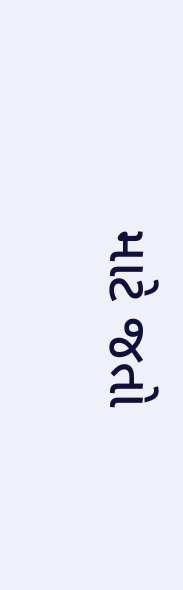માટે જતો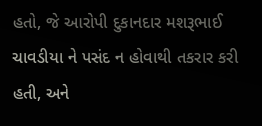હતો, જે આરોપી દુકાનદાર મશરૂભાઈ ચાવડીયા ને પસંદ ન હોવાથી તકરાર કરી હતી, અને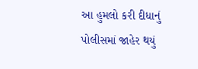આ હુમલો કરી દીધાનું પોલીસમાં જાહેર થયું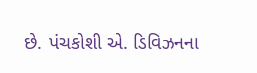છે. પંચકોશી એ. ડિવિઝનના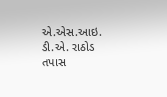એ.એસ.આઇ. ડી.એ. રાઠોડ તપાસ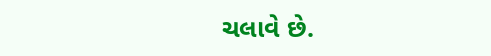ચલાવે છે.